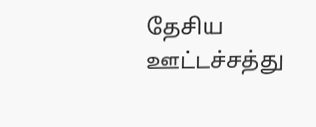தேசிய ஊட்டச்சத்து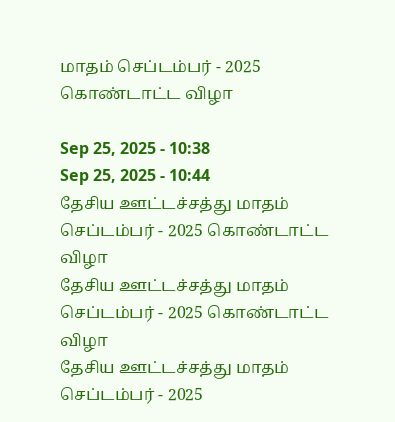மாதம் செப்டம்பர் - 2025 கொண்டாட்ட விழா

Sep 25, 2025 - 10:38
Sep 25, 2025 - 10:44
தேசிய ஊட்டச்சத்து மாதம் செப்டம்பர் - 2025 கொண்டாட்ட விழா
தேசிய ஊட்டச்சத்து மாதம் செப்டம்பர் - 2025 கொண்டாட்ட விழா
தேசிய ஊட்டச்சத்து மாதம் செப்டம்பர் - 2025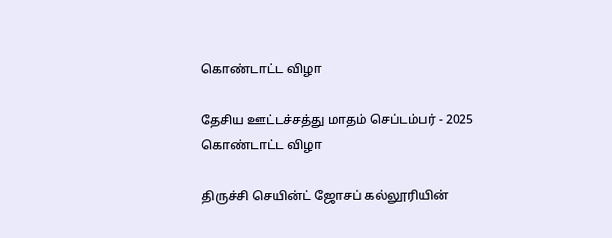கொண்டாட்ட விழா

தேசிய ஊட்டச்சத்து மாதம் செப்டம்பர் - 2025 கொண்டாட்ட விழா

திருச்சி செயின்ட் ஜோசப் கல்லூரியின்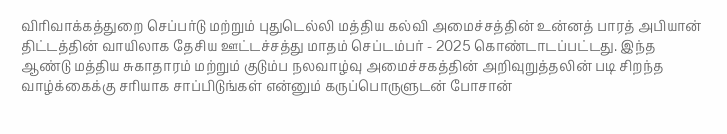விரிவாக்கத்துறை செப்பர்டு மற்றும் புதுடெல்லி மத்திய கல்வி அமைச்சத்தின் உன்னத் பாரத் அபியான் திட்டத்தின் வாயிலாக தேசிய ஊட்டச்சத்து மாதம் செப்டம்பர் - 2025 கொண்டாடப்பட்டது. இந்த ஆண்டு மத்திய சுகாதாரம் மற்றும் குடும்ப நலவாழ்வு அமைச்சகத்தின் அறிவுறுத்தலின் படி சிறந்த வாழ்க்கைக்கு சரியாக சாப்பிடுங்கள் என்னும் கருப்பொருளுடன் போசான்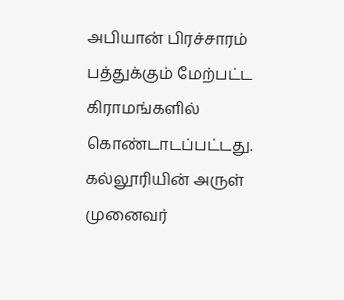அபியான் பிரச்சாரம் பத்துக்கும் மேற்பட்ட கிராமங்களில் கொண்டாடப்பட்டது. கல்லூரியின் அருள் முனைவர்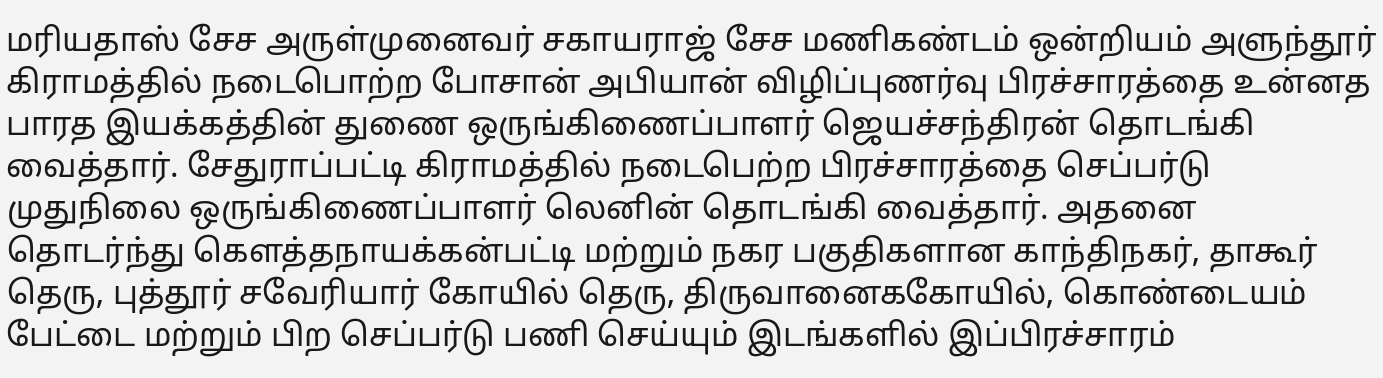மரியதாஸ் சேச அருள்முனைவர் சகாயராஜ் சேச மணிகண்டம் ஒன்றியம் அளுந்தூர் கிராமத்தில் நடைபொற்ற போசான் அபியான் விழிப்புணர்வு பிரச்சாரத்தை உன்னத பாரத இயக்கத்தின் துணை ஒருங்கிணைப்பாளர் ஜெயச்சந்திரன் தொடங்கி வைத்தார். சேதுராப்பட்டி கிராமத்தில் நடைபெற்ற பிரச்சாரத்தை செப்பர்டு முதுநிலை ஒருங்கிணைப்பாளர் லெனின் தொடங்கி வைத்தார். அதனை தொடர்ந்து கௌத்தநாயக்கன்பட்டி மற்றும் நகர பகுதிகளான காந்திநகர், தாகூர் தெரு, புத்தூர் சவேரியார் கோயில் தெரு, திருவானைககோயில், கொண்டையம் பேட்டை மற்றும் பிற செப்பர்டு பணி செய்யும் இடங்களில் இப்பிரச்சாரம்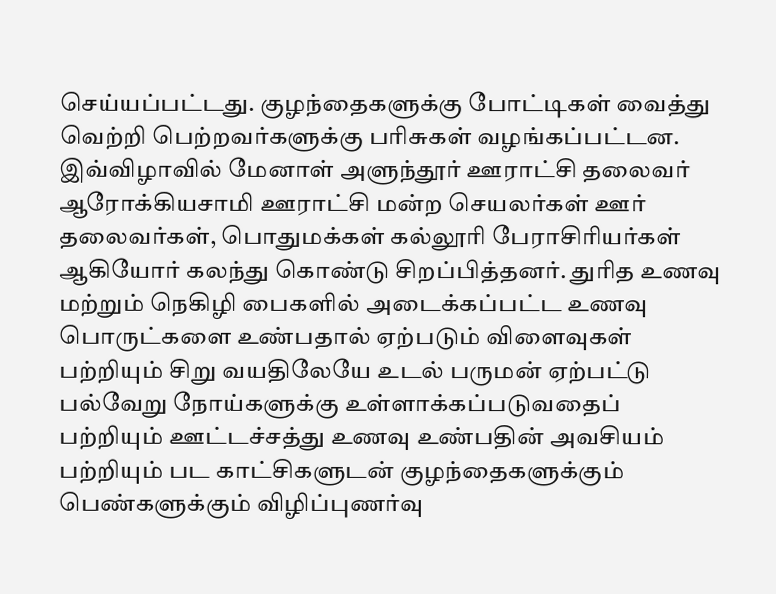செய்யப்பட்டது. குழந்தைகளுக்கு போட்டிகள் வைத்து வெற்றி பெற்றவர்களுக்கு பரிசுகள் வழங்கப்பட்டன. இவ்விழாவில் மேனாள் அளுந்தூர் ஊராட்சி தலைவர் ஆரோக்கியசாமி ஊராட்சி மன்ற செயலர்கள் ஊர் தலைவர்கள், பொதுமக்கள் கல்லூரி பேராசிரியர்கள் ஆகியோர் கலந்து கொண்டு சிறப்பித்தனர். துரித உணவு மற்றும் நெகிழி பைகளில் அடைக்கப்பட்ட உணவு பொருட்களை உண்பதால் ஏற்படும் விளைவுகள் பற்றியும் சிறு வயதிலேயே உடல் பருமன் ஏற்பட்டு பல்வேறு நோய்களுக்கு உள்ளாக்கப்படுவதைப் பற்றியும் ஊட்டச்சத்து உணவு உண்பதின் அவசியம் பற்றியும் பட காட்சிகளுடன் குழந்தைகளுக்கும் பெண்களுக்கும் விழிப்புணர்வு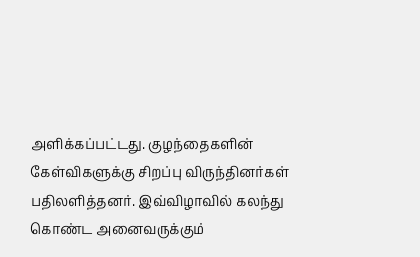அளிக்கப்பட்டது. குழந்தைகளின் கேள்விகளுக்கு சிறப்பு விருந்தினர்கள் பதிலளித்தனர். இவ்விழாவில் கலந்து கொண்ட அனைவருக்கும்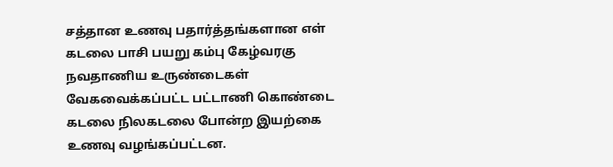சத்தான உணவு பதார்த்தங்களான எள் கடலை பாசி பயறு கம்பு கேழ்வரகு நவதாணிய உருண்டைகள் வேகவைக்கப்பட்ட பட்டாணி கொண்டை கடலை நிலகடலை போன்ற இயற்கை உணவு வழங்கப்பட்டன.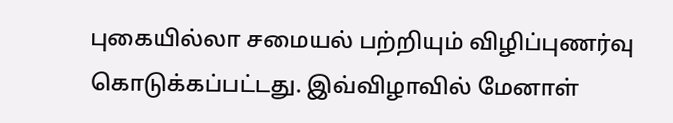புகையில்லா சமையல் பற்றியும் விழிப்புணர்வு கொடுக்கப்பட்டது. இவ்விழாவில் மேனாள்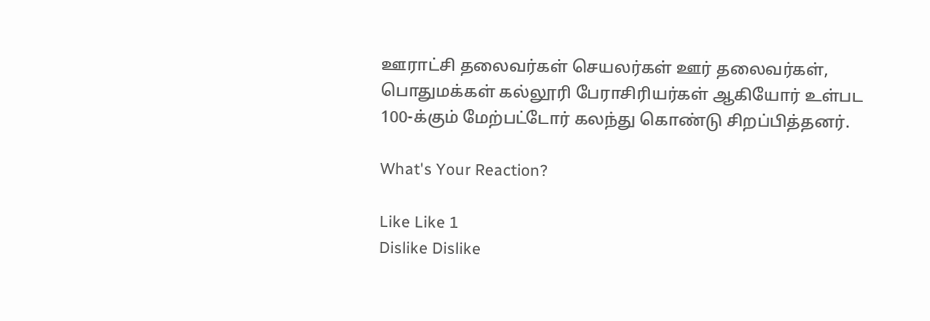ஊராட்சி தலைவர்கள் செயலர்கள் ஊர் தலைவர்கள், பொதுமக்கள் கல்லூரி பேராசிரியர்கள் ஆகியோர் உள்பட 100-க்கும் மேற்பட்டோர் கலந்து கொண்டு சிறப்பித்தனர்.

What's Your Reaction?

Like Like 1
Dislike Dislike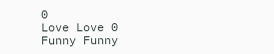0
Love Love 0
Funny Funny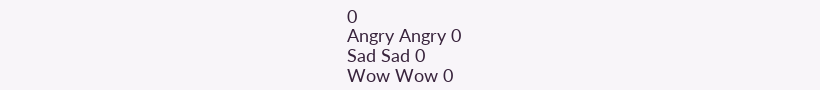0
Angry Angry 0
Sad Sad 0
Wow Wow 0